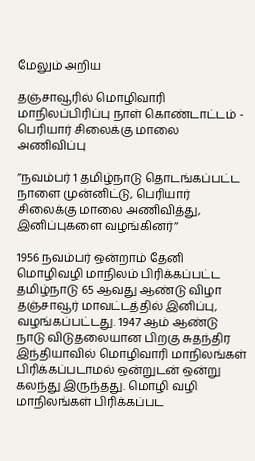மேலும் அறிய

தஞ்சாவூரில் மொழிவாரி மாநிலப்பிரிப்பு நாள் கொண்டாட்டம் - பெரியார் சிலைக்கு மாலை அணிவிப்பு

’’நவம்பர் 1 தமிழ்நாடு தொடங்கப்பட்ட நாளை முன்னிட்டு, பெரியார் சிலைக்கு மாலை அணிவித்து, இனிப்புகளை வழங்கினர்’’

1956 நவம்பர் ஒன்றாம் தேனி மொழிவழி மாநிலம் பிரிக்கப்பட்ட தமிழ்நாடு 65 ஆவது ஆண்டு விழா தஞ்சாவூர் மாவட்டத்தில் இனிப்பு, வழங்கப்பட்டது. 1947 ஆம் ஆண்டு நாடு விடுதலையான பிறகு சுதந்திர இந்தியாவில் மொழிவாரி மாநிலங்கள் பிரிக்கப்படாமல் ஒன்றுடன் ஒன்று கலந்து இருந்தது. மொழி வழி மாநிலங்கள் பிரிக்கப்பட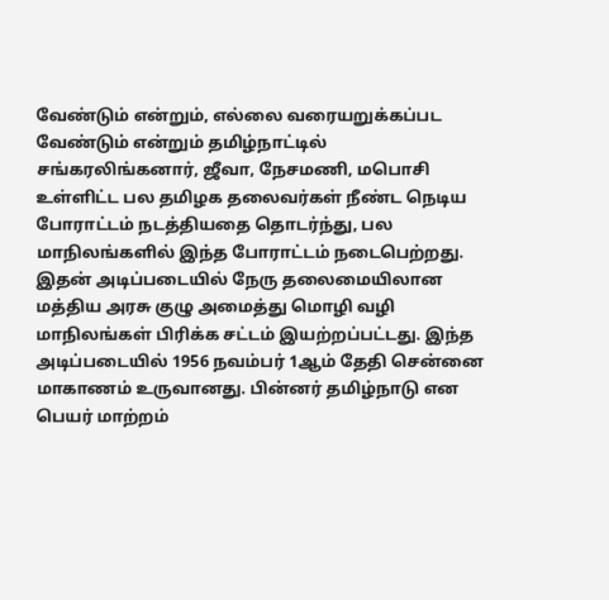வேண்டும் என்றும், எல்லை வரையறுக்கப்பட வேண்டும் என்றும் தமிழ்நாட்டில் சங்கரலிங்கனார், ஜீவா, நேசமணி, மபொசி உள்ளிட்ட பல தமிழக தலைவர்கள் நீண்ட நெடிய போராட்டம் நடத்தியதை தொடர்ந்து, பல மாநிலங்களில் இந்த போராட்டம் நடைபெற்றது. இதன் அடிப்படையில் நேரு தலைமையிலான மத்திய அரசு குழு அமைத்து மொழி வழி மாநிலங்கள் பிரிக்க சட்டம் இயற்றப்பட்டது. இந்த அடிப்படையில் 1956 நவம்பர் 1ஆம் தேதி சென்னை மாகாணம் உருவானது. பின்னர் தமிழ்நாடு என பெயர் மாற்றம்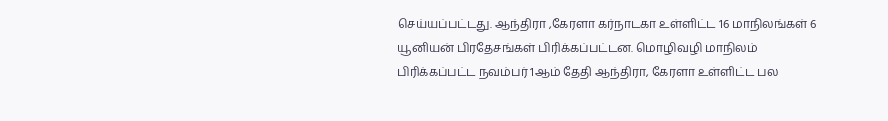செய்யப்பட்டது. ஆந்திரா ,கேரளா கர்நாடகா உள்ளிட்ட 16 மாநிலங்கள் 6 யூனியன் பிரதேசங்கள் பிரிக்கப்பட்டன. மொழிவழி மாநிலம் பிரிக்கப்பட்ட நவம்பர் 1ஆம் தேதி ஆந்திரா, கேரளா உள்ளிட்ட பல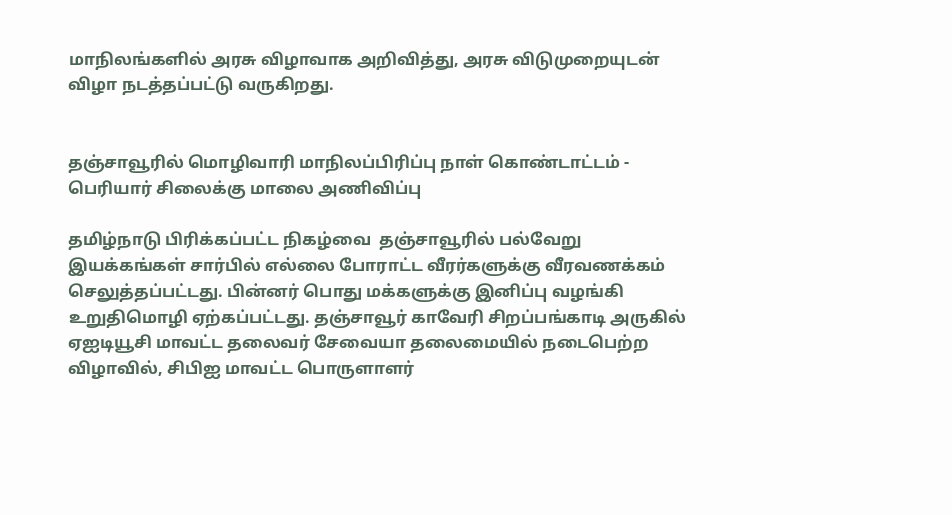மாநிலங்களில் அரசு விழாவாக அறிவித்து, அரசு விடுமுறையுடன் விழா நடத்தப்பட்டு வருகிறது.


தஞ்சாவூரில் மொழிவாரி மாநிலப்பிரிப்பு நாள் கொண்டாட்டம் - பெரியார் சிலைக்கு மாலை அணிவிப்பு

தமிழ்நாடு பிரிக்கப்பட்ட நிகழ்வை  தஞ்சாவூரில் பல்வேறு இயக்கங்கள் சார்பில் எல்லை போராட்ட வீரர்களுக்கு வீரவணக்கம் செலுத்தப்பட்டது. பின்னர் பொது மக்களுக்கு இனிப்பு வழங்கி  உறுதிமொழி ஏற்கப்பட்டது. தஞ்சாவூர் காவேரி சிறப்பங்காடி அருகில் ஏஐடியூசி மாவட்ட தலைவர் சேவையா தலைமையில் நடைபெற்ற விழாவில், சிபிஐ மாவட்ட பொருளாளர்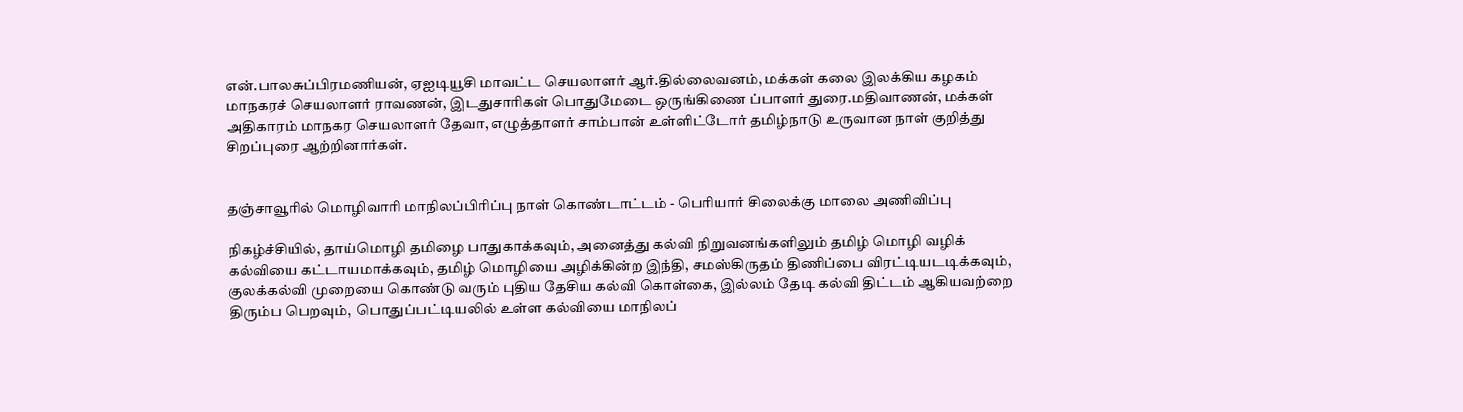என்.பாலசுப்பிரமணியன், ஏஐடியூசி மாவட்ட செயலாளர் ஆர்.தில்லைவனம், மக்கள் கலை இலக்கிய கழகம் மாநகரச் செயலாளர் ராவணன், இடதுசாரிகள் பொதுமேடை ஒருங்கிணை ப்பாளர் துரை.மதிவாணன், மக்கள் அதிகாரம் மாநகர செயலாளர் தேவா, எழுத்தாளர் சாம்பான் உள்ளிட்டோர் தமிழ்நாடு உருவான நாள் குறித்து சிறப்புரை ஆற்றினார்கள்.


தஞ்சாவூரில் மொழிவாரி மாநிலப்பிரிப்பு நாள் கொண்டாட்டம் - பெரியார் சிலைக்கு மாலை அணிவிப்பு

நிகழ்ச்சியில், தாய்மொழி தமிழை பாதுகாக்கவும், அனைத்து கல்வி நிறுவனங்களிலும் தமிழ் மொழி வழிக் கல்வியை கட்டாயமாக்கவும், தமிழ் மொழியை அழிக்கின்ற இந்தி, சமஸ்கிருதம் திணிப்பை விரட்டியடடிக்கவும், குலக்கல்வி முறையை கொண்டு வரும் புதிய தேசிய கல்வி கொள்கை, இல்லம் தேடி கல்வி திட்டம் ஆகியவற்றை திரும்ப பெறவும்,  பொதுப்பட்டியலில் உள்ள கல்வியை மாநிலப்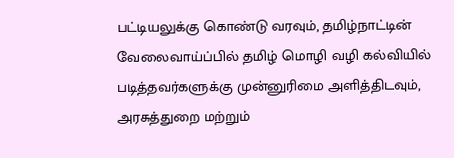பட்டியலுக்கு கொண்டு வரவும், தமிழ்நாட்டின் வேலைவாய்ப்பில் தமிழ் மொழி வழி கல்வியில் படித்தவர்களுக்கு முன்னுரிமை அளித்திடவும், அரசுத்துறை மற்றும்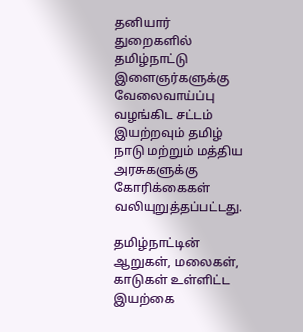தனியார் துறைகளில் தமிழ்நாட்டு இளைஞர்களுக்கு வேலைவாய்ப்பு வழங்கிட சட்டம் இயற்றவும் தமிழ் நாடு மற்றும் மத்திய அரசுகளுக்கு கோரிக்கைகள்  வலியுறுத்தப்பட்டது.

தமிழ்நாட்டின் ஆறுகள், மலைகள், காடுகள் உள்ளிட்ட இயற்கை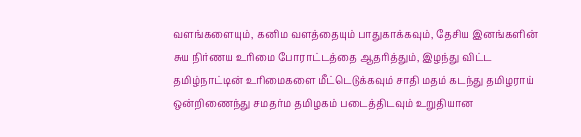வளங்களையும், கனிம வளத்தையும் பாதுகாக்கவும், தேசிய இனங்களின் சுய நிர்ணய உரிமை போராட்டத்தை ஆதரித்தும், இழந்து விட்ட தமிழ்நாட்டின் உரிமைகளை மீட்டெடுக்கவும் சாதி மதம் கடந்து தமிழராய் ஒன்றிணைந்து சமதர்ம தமிழகம் படைத்திடவும் உறுதியான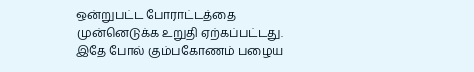ஒன்றுபட்ட போராட்டத்தை முன்னெடுக்க உறுதி ஏற்கப்பட்டது. இதே போல் கும்பகோணம் பழைய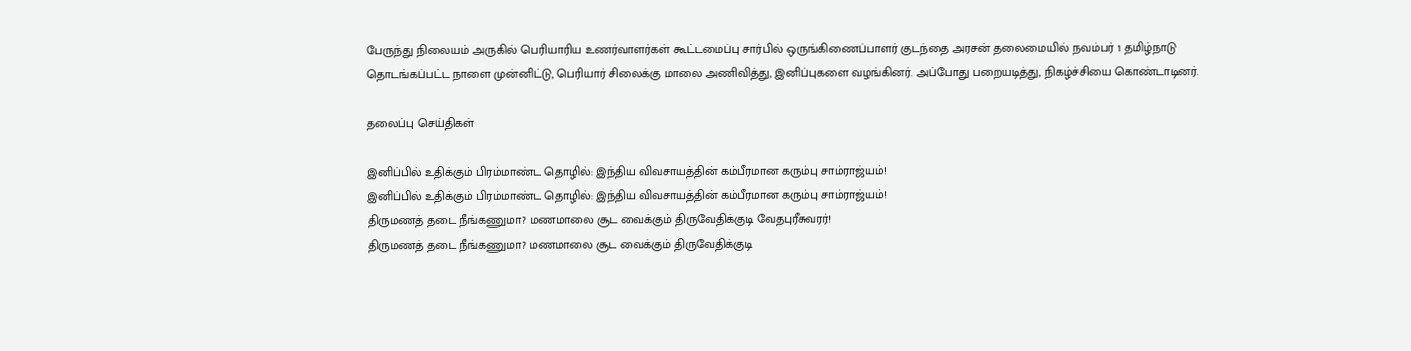பேருந்து நிலையம் அருகில் பெரியாரிய உணர்வாளர்கள் கூட்டமைப்பு சார்பில் ஒருங்கிணைப்பாளர் குடந்தை அரசன் தலைமையில் நவம்பர் 1 தமிழ்நாடு தொடங்கப்பட்ட நாளை முன்னிட்டு, பெரியார் சிலைக்கு மாலை அணிவித்து, இனிப்புகளை வழங்கினர். அப்போது பறையடித்து, நிகழ்ச்சியை கொண்டாடினர்.

தலைப்பு செய்திகள்

இனிப்பில் உதிக்கும் பிரம்மாண்ட தொழில்: இந்திய விவசாயத்தின் கம்பீரமான கரும்பு சாம்ராஜ்யம்!
இனிப்பில் உதிக்கும் பிரம்மாண்ட தொழில்: இந்திய விவசாயத்தின் கம்பீரமான கரும்பு சாம்ராஜ்யம்!
திருமணத் தடை நீங்கணுமா? மணமாலை சூட வைக்கும் திருவேதிக்குடி வேதபுரீசுவரர்!
திருமணத் தடை நீங்கணுமா? மணமாலை சூட வைக்கும் திருவேதிக்குடி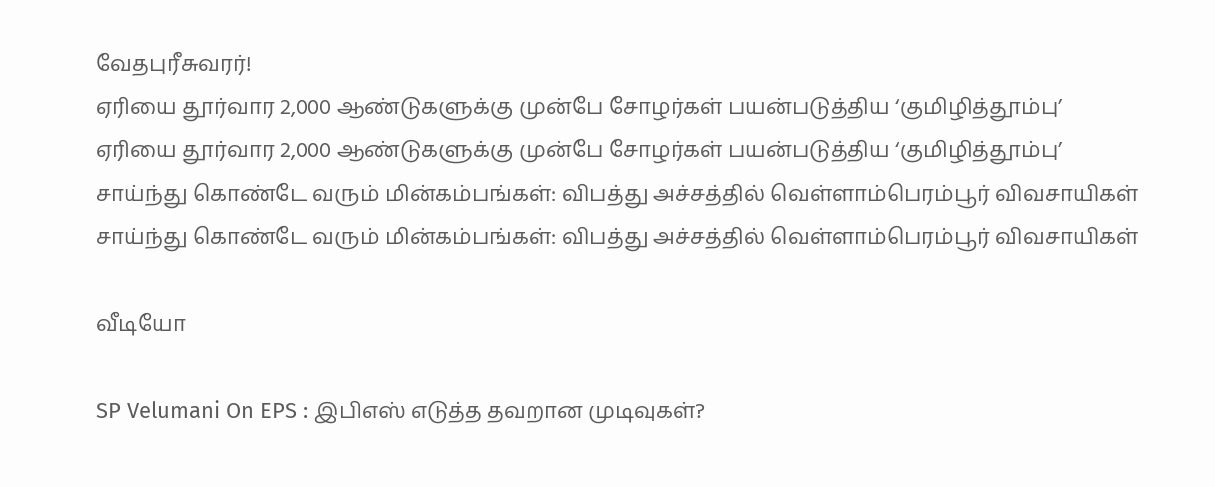வேதபுரீசுவரர்!
ஏரியை தூர்வார 2,000 ஆண்டுகளுக்கு முன்பே சோழர்கள் பயன்படுத்திய ‘குமிழித்தூம்பு’
ஏரியை தூர்வார 2,000 ஆண்டுகளுக்கு முன்பே சோழர்கள் பயன்படுத்திய ‘குமிழித்தூம்பு’
சாய்ந்து கொண்டே வரும் மின்கம்பங்கள்: விபத்து அச்சத்தில் வெள்ளாம்பெரம்பூர் விவசாயிகள்
சாய்ந்து கொண்டே வரும் மின்கம்பங்கள்: விபத்து அச்சத்தில் வெள்ளாம்பெரம்பூர் விவசாயிகள்

வீடியோ

SP Velumani On EPS : இபிஎஸ் எடுத்த தவறான முடிவுகள்?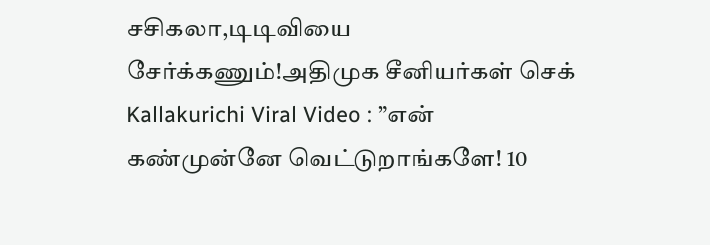சசிகலா,டிடிவியை சேர்க்கணும்!அதிமுக சீனியர்கள் செக்
Kallakurichi Viral Video : ”என் கண்முன்னே வெட்டுறாங்களே! 10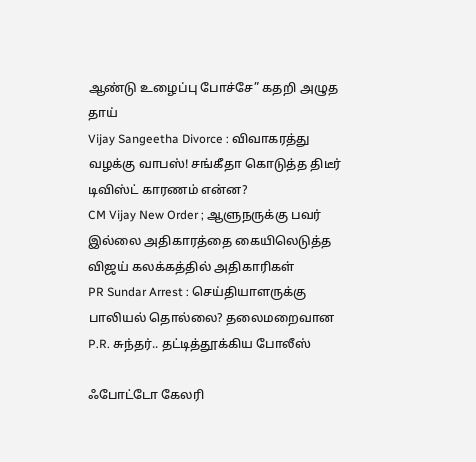ஆண்டு உழைப்பு போச்சே” கதறி அழுத தாய்
Vijay Sangeetha Divorce : விவாகரத்து வழக்கு வாபஸ்! சங்கீதா கொடுத்த திடீர் டிவிஸ்ட் காரணம் என்ன?
CM Vijay New Order ; ஆளுநருக்கு பவர் இல்லை அதிகாரத்தை கையிலெடுத்த விஜய் கலக்கத்தில் அதிகாரிகள்
PR Sundar Arrest : செய்தியாளருக்கு பாலியல் தொல்லை? தலைமறைவான P.R. சுந்தர்.. தட்டித்தூக்கிய போலீஸ்

ஃபோட்டோ கேலரி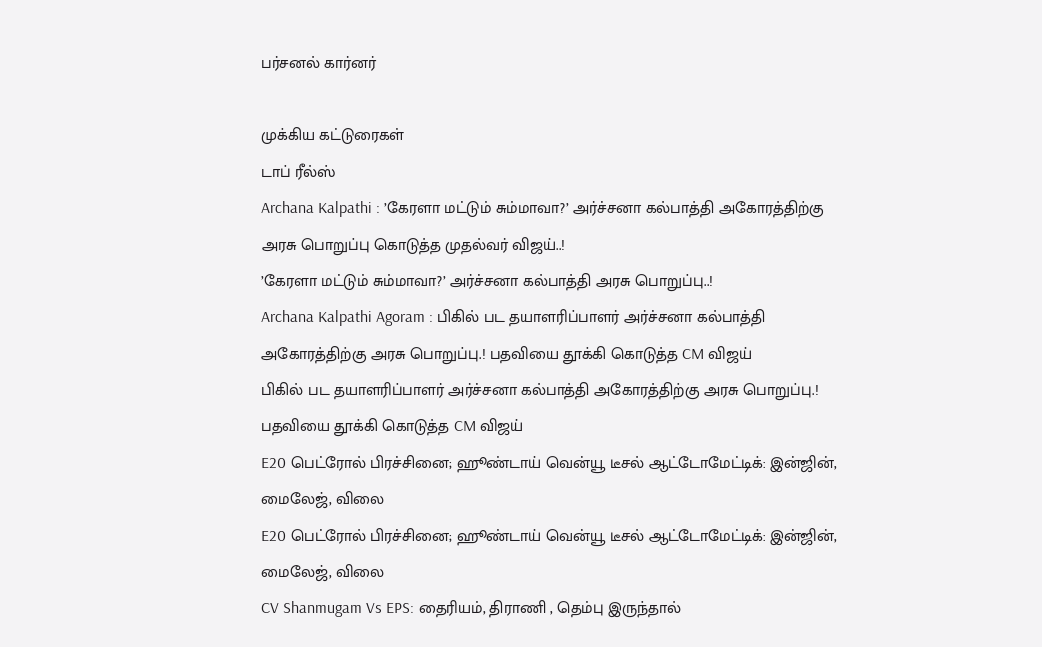பர்சனல் கார்னர்

முக்கிய கட்டுரைகள்
டாப் ரீல்ஸ்
Archana Kalpathi : ’கேரளா மட்டும் சும்மாவா?’ அர்ச்சனா கல்பாத்தி அகோரத்திற்கு அரசு பொறுப்பு கொடுத்த முதல்வர் விஜய்..!
’கேரளா மட்டும் சும்மாவா?’ அர்ச்சனா கல்பாத்தி அரசு பொறுப்பு..!
Archana Kalpathi Agoram : பிகில் பட தயாளரிப்பாளர் அர்ச்சனா கல்பாத்தி அகோரத்திற்கு அரசு பொறுப்பு.! பதவியை தூக்கி கொடுத்த CM விஜய்
பிகில் பட தயாளரிப்பாளர் அர்ச்சனா கல்பாத்தி அகோரத்திற்கு அரசு பொறுப்பு.! பதவியை தூக்கி கொடுத்த CM விஜய்
E20 பெட்ரோல் பிரச்சினை; ஹூண்டாய் வென்யூ டீசல் ஆட்டோமேட்டிக்: இன்ஜின், மைலேஜ், விலை
E20 பெட்ரோல் பிரச்சினை; ஹூண்டாய் வென்யூ டீசல் ஆட்டோமேட்டிக்: இன்ஜின், மைலேஜ், விலை
CV Shanmugam Vs EPS: தைரியம், திராணி , தெம்பு இருந்தால்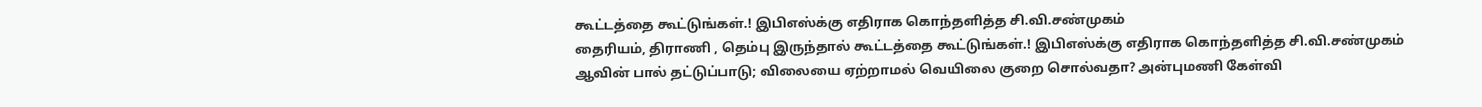கூட்டத்தை கூட்டுங்கள்.! இபிஎஸ்க்கு எதிராக கொந்தளித்த சி.வி.சண்முகம்
தைரியம், திராணி , தெம்பு இருந்தால் கூட்டத்தை கூட்டுங்கள்.! இபிஎஸ்க்கு எதிராக கொந்தளித்த சி.வி.சண்முகம்
ஆவின் பால் தட்டுப்பாடு; விலையை ஏற்றாமல் வெயிலை குறை சொல்வதா? அன்புமணி கேள்வி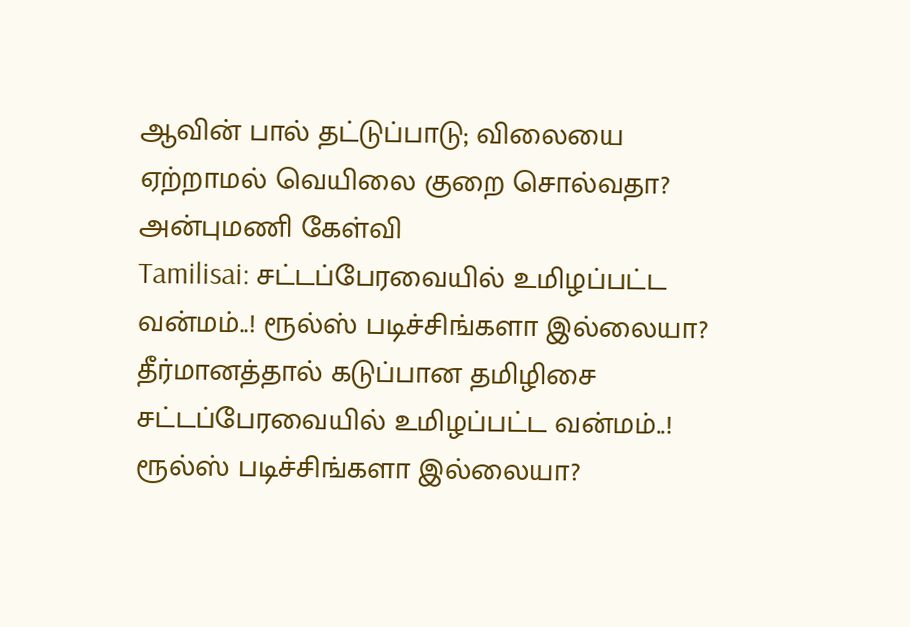ஆவின் பால் தட்டுப்பாடு; விலையை ஏற்றாமல் வெயிலை குறை சொல்வதா? அன்புமணி கேள்வி
Tamilisai: சட்டப்பேரவையில் உமிழப்பட்ட வன்மம்..! ரூல்ஸ் படிச்சிங்களா இல்லையா? தீர்மானத்தால் கடுப்பான தமிழிசை
சட்டப்பேரவையில் உமிழப்பட்ட வன்மம்..! ரூல்ஸ் படிச்சிங்களா இல்லையா?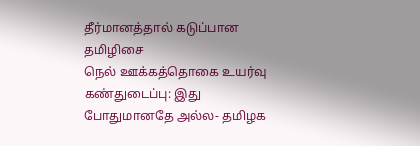தீர்மானத்தால் கடுப்பான தமிழிசை
நெல் ஊக்கத்தொகை உயர்வு கண்துடைப்பு: இது போதுமானதே அல்ல- தமிழக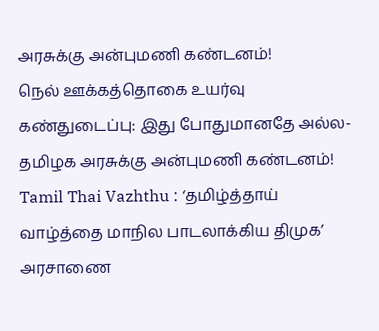அரசுக்கு அன்புமணி கண்டனம்!
நெல் ஊக்கத்தொகை உயர்வு கண்துடைப்பு: இது போதுமானதே அல்ல- தமிழக அரசுக்கு அன்புமணி கண்டனம்!
Tamil Thai Vazhthu : ‘தமிழ்த்தாய் வாழ்த்தை மாநில பாடலாக்கிய திமுக’ அரசாணை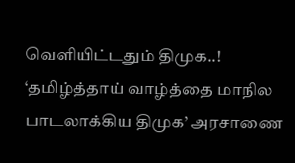வெளியிட்டதும் திமுக..!
‘தமிழ்த்தாய் வாழ்த்தை மாநில பாடலாக்கிய திமுக’ அரசாணை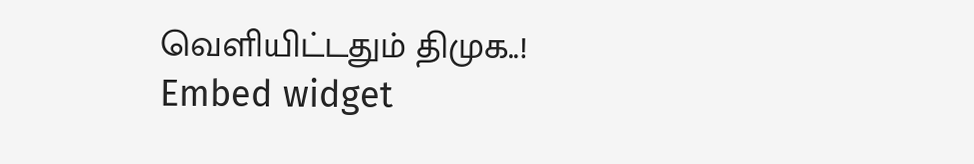வெளியிட்டதும் திமுக..!
Embed widget